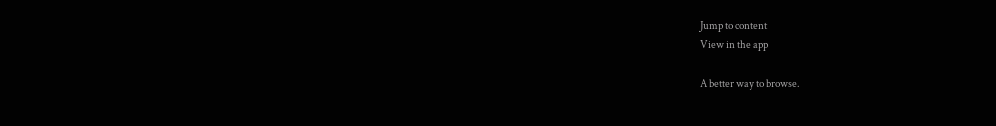Jump to content
View in the app

A better way to browse.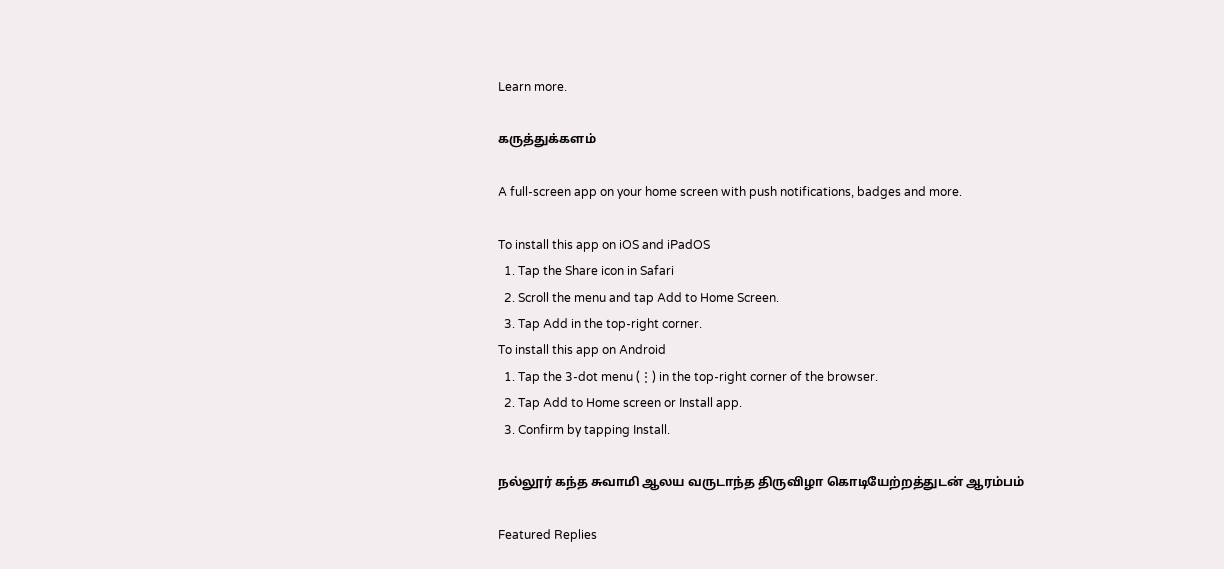Learn more.

கருத்துக்களம்

A full-screen app on your home screen with push notifications, badges and more.

To install this app on iOS and iPadOS
  1. Tap the Share icon in Safari
  2. Scroll the menu and tap Add to Home Screen.
  3. Tap Add in the top-right corner.
To install this app on Android
  1. Tap the 3-dot menu (⋮) in the top-right corner of the browser.
  2. Tap Add to Home screen or Install app.
  3. Confirm by tapping Install.

நல்லூர் கந்த சுவாமி ஆலய வருடாந்த திருவிழா கொடியேற்றத்துடன் ஆரம்பம்

Featured Replies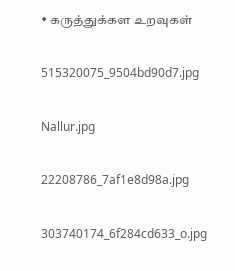• கருத்துக்கள உறவுகள்

515320075_9504bd90d7.jpg

Nallur.jpg

22208786_7af1e8d98a.jpg

303740174_6f284cd633_o.jpg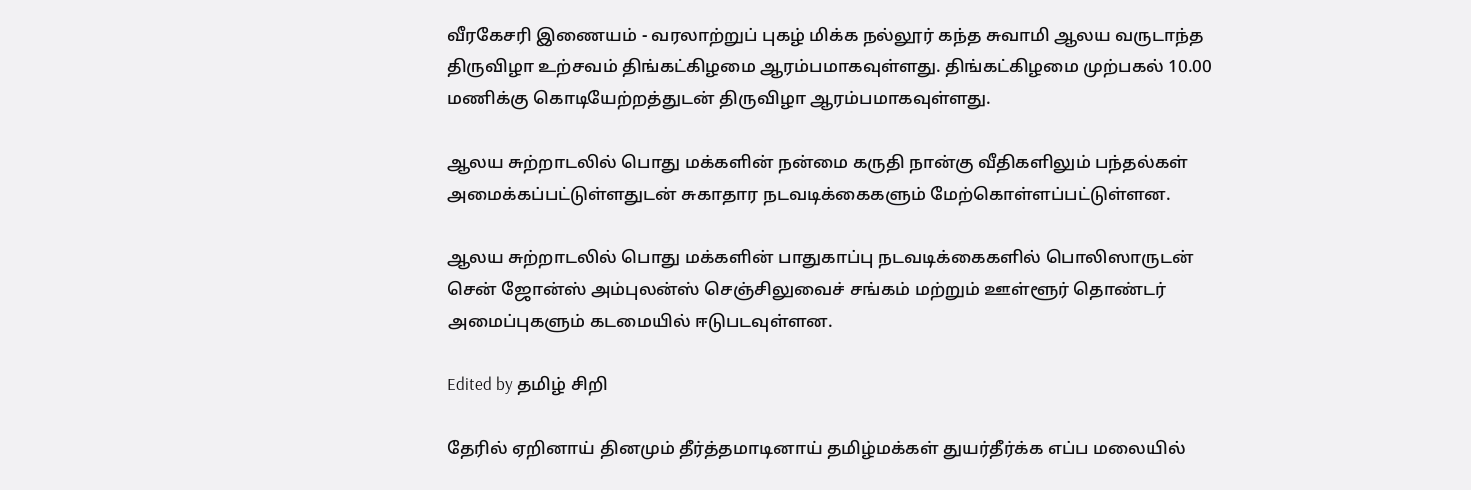வீரகேசரி இணையம் - வரலாற்றுப் புகழ் மிக்க நல்லூர் கந்த சுவாமி ஆலய வருடாந்த திருவிழா உற்சவம் திங்கட்கிழமை ஆரம்பமாகவுள்ளது. திங்கட்கிழமை முற்பகல் 10.00 மணிக்கு கொடியேற்றத்துடன் திருவிழா ஆரம்பமாகவுள்ளது.

ஆலய சுற்றாடலில் பொது மக்களின் நன்மை கருதி நான்கு வீதிகளிலும் பந்தல்கள் அமைக்கப்பட்டுள்ளதுடன் சுகாதார நடவடிக்கைகளும் மேற்கொள்ளப்பட்டுள்ளன.

ஆலய சுற்றாடலில் பொது மக்களின் பாதுகாப்பு நடவடிக்கைகளில் பொலிஸாருடன் சென் ஜோன்ஸ் அம்புலன்ஸ் செஞ்சிலுவைச் சங்கம் மற்றும் ஊள்ளூர் தொண்டர் அமைப்புகளும் கடமையில் ஈடுபடவுள்ளன.

Edited by தமிழ் சிறி

தேரில் ஏறினாய் தினமும் தீர்த்தமாடினாய் தமிழ்மக்கள் துயர்தீர்க்க எப்ப மலையில்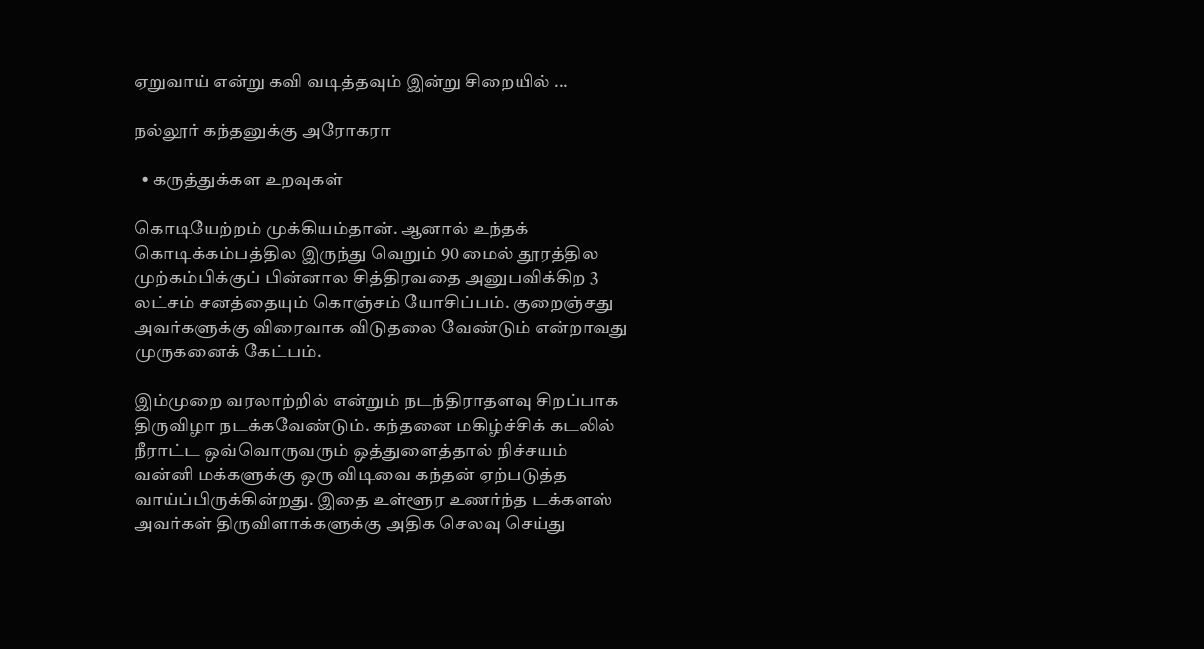ஏறுவாய் என்று கவி வடித்தவும் இன்று சிறையில் ...

நல்லூர் கந்தனுக்கு அரோகரா

  • கருத்துக்கள உறவுகள்

கொடியேற்றம் முக்கியம்தான். ஆனால் உந்தக் கொடிக்கம்பத்தில இருந்து வெறும் 90 மைல் தூரத்தில முற்கம்பிக்குப் பின்னால சித்திரவதை அனுபவிக்கிற 3 லட்சம் சனத்தையும் கொஞ்சம் யோசிப்பம். குறைஞ்சது அவர்களுக்கு விரைவாக விடுதலை வேண்டும் என்றாவது முருகனைக் கேட்பம்.

இம்முறை வரலாற்றில் என்றும் நடந்திராதளவு சிறப்பாக திருவிழா நடக்கவேண்டும். கந்தனை மகிழ்ச்சிக் கடலில் நீராட்ட ஒவ்வொருவரும் ஒத்துளைத்தால் நிச்சயம் வன்னி மக்களுக்கு ஒரு விடிவை கந்தன் ஏற்படுத்த வாய்ப்பிருக்கின்றது. இதை உள்ளூர உணர்ந்த டக்களஸ் அவர்கள் திருவிளாக்களுக்கு அதிக செலவு செய்து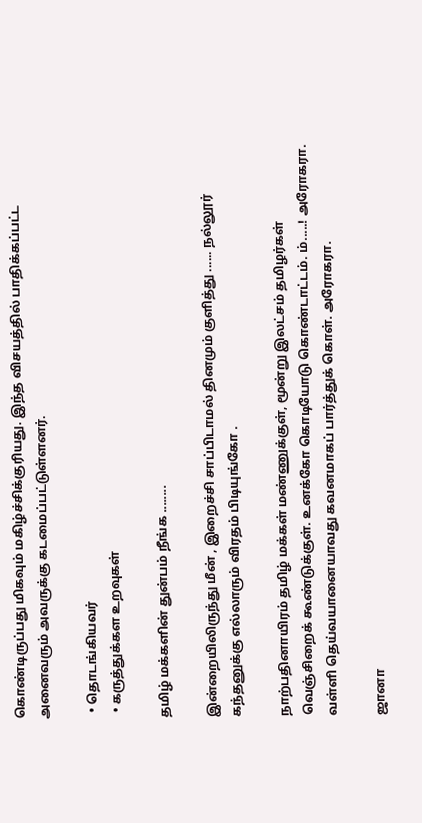கொண்டிருப்பது மிகவும் மகிழ்ச்சிக்குரியது. இந்த விசயத்தில் பாதிக்கப்பட்ட அனைவரும் அவருக்கு கடமைப்பட்டுள்ளனர்.

  • தொடங்கியவர்
  • கருத்துக்கள உறவுகள்

தமிழ் மக்களின் துன்பம் நீங்க ........

இன்றையிலிருந்து மீன் , இறைச்சி சாப்பிடாமல் தினமும் குளித்து ...... நல்லூர் கந்தனுக்கு எல்லாரும் விரதம் பிடியுங்கோ .

நாற்பதினாயிரம் தமிழ் மக்கள் மண்ணுக்குள், மூன்று இலட்சம் தமிழர்கள் வெஞ்சிறைக் கூண்டுக்குள். உனக்கோ கொடியோடு கொண்டாட்டம். ம்.....! அரோகரா. வள்ளி தெய்வயானையாவது கவனமாகப் பார்த்துக் கொள். அரோகரா.

ஜானா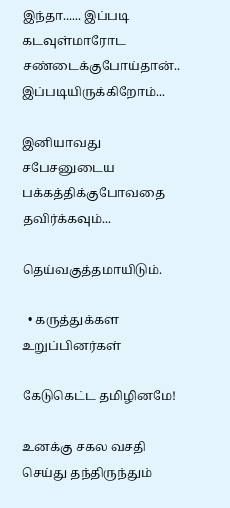இந்தா...... இப்படி கடவுள்மாரோட சண்டைக்குபோய்தான்.. இப்படியிருக்கிறோம்...

இனியாவது சபேசனுடைய பக்கத்திக்குபோவதை தவிர்க்கவும்...

தெய்வகுத்தமாயிடும்.

  • கருத்துக்கள உறுப்பினர்கள்

கேடுகெட்ட தமிழினமே!

உனக்கு சகல வசதி செய்து தந்திருந்தும்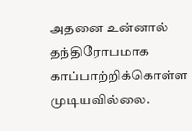அதனை உன்னால் தந்திரோபமாக காப்பாற்றிக்கொள்ள முடியவில்லை.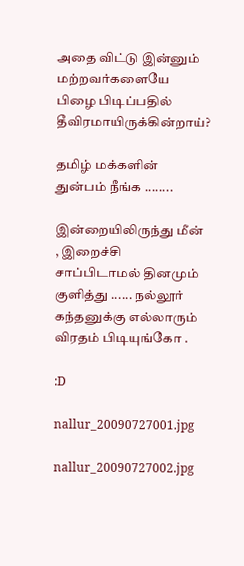அதை விட்டு இன்னும் மற்றவர்களையே பிழை பிடிப்பதில் தீவிரமாயிருக்கின்றாய்?

தமிழ் மக்களின் துன்பம் நீங்க ........

இன்றையிலிருந்து மீன் , இறைச்சி சாப்பிடாமல் தினமும் குளித்து ...... நல்லூர் கந்தனுக்கு எல்லாரும் விரதம் பிடியுங்கோ .

:D

nallur_20090727001.jpg

nallur_20090727002.jpg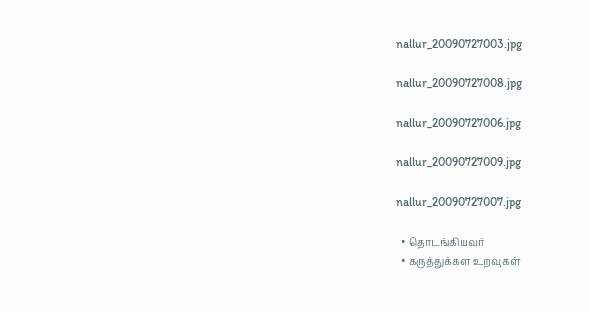nallur_20090727003.jpg

nallur_20090727008.jpg

nallur_20090727006.jpg

nallur_20090727009.jpg

nallur_20090727007.jpg

  • தொடங்கியவர்
  • கருத்துக்கள உறவுகள்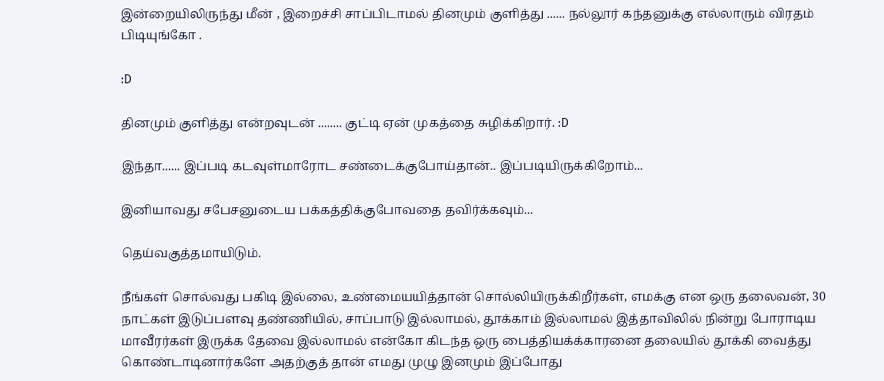இன்றையிலிருந்து மீன் , இறைச்சி சாப்பிடாமல் தினமும் குளித்து ...... நல்லூர் கந்தனுக்கு எல்லாரும் விரதம் பிடியுங்கோ .

:D

தினமும் குளித்து என்றவுடன் ........ குட்டி ஏன் முகத்தை சுழிக்கிறார். :D

இந்தா...... இப்படி கடவுள்மாரோட சண்டைக்குபோய்தான்.. இப்படியிருக்கிறோம்...

இனியாவது சபேசனுடைய பக்கத்திக்குபோவதை தவிர்க்கவும்...

தெய்வகுத்தமாயிடும்.

நீங்கள் சொல்வது பகிடி இல்லை, உண்மையயித்தான் சொல்லியிருக்கிறீர்கள், எமக்கு என ஒரு தலைவன், 30 நாட்கள் இடுப்பளவு தண்ணியில், சாப்பாடு இல்லாமல், தூக்காம் இல்லாமல் இத்தாவிலில் நின்று போராடிய மாவீரர்கள் இருக்க தேவை இல்லாமல் என்கோ கிடந்த ஒரு பைத்தியக்க்காரனை தலையில் தூக்கி வைத்து கொண்டாடினார்களே அதற்குத் தான் எமது முழு இனமும் இப்போது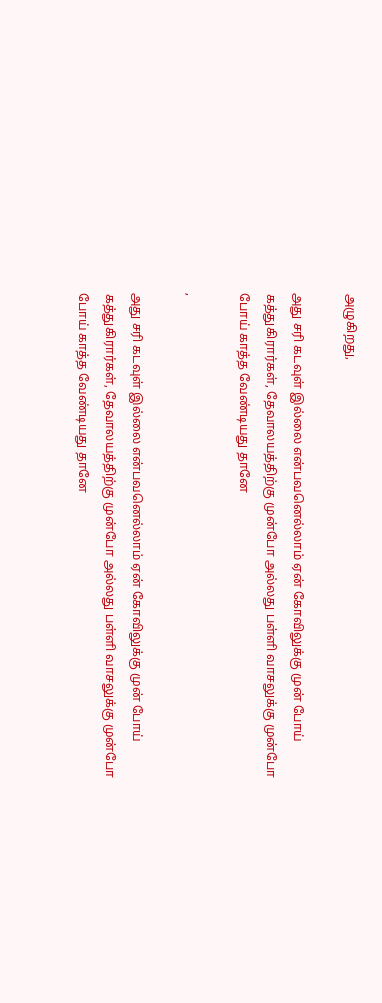அழுகிறது,

அது சரி கடவுள் இல்லை என்பவனெல்லாம் ஏன் கோவிலுக்கு முன் போய் கத்துகிரார்கள், தேவாலயத்திற்கு முன்போ அல்லது பள்ளி வாசலுக்கு முன்போ போய் காத்த வேண்டியது தானே

,

அது சரி கடவுள் இல்லை என்பவனெல்லாம் ஏன் கோவிலுக்கு முன் போய் கத்துகிரார்கள், தேவாலயத்திற்கு முன்போ அல்லது பள்ளி வாசலுக்கு முன்போ போய் காத்த வேண்டியது தானே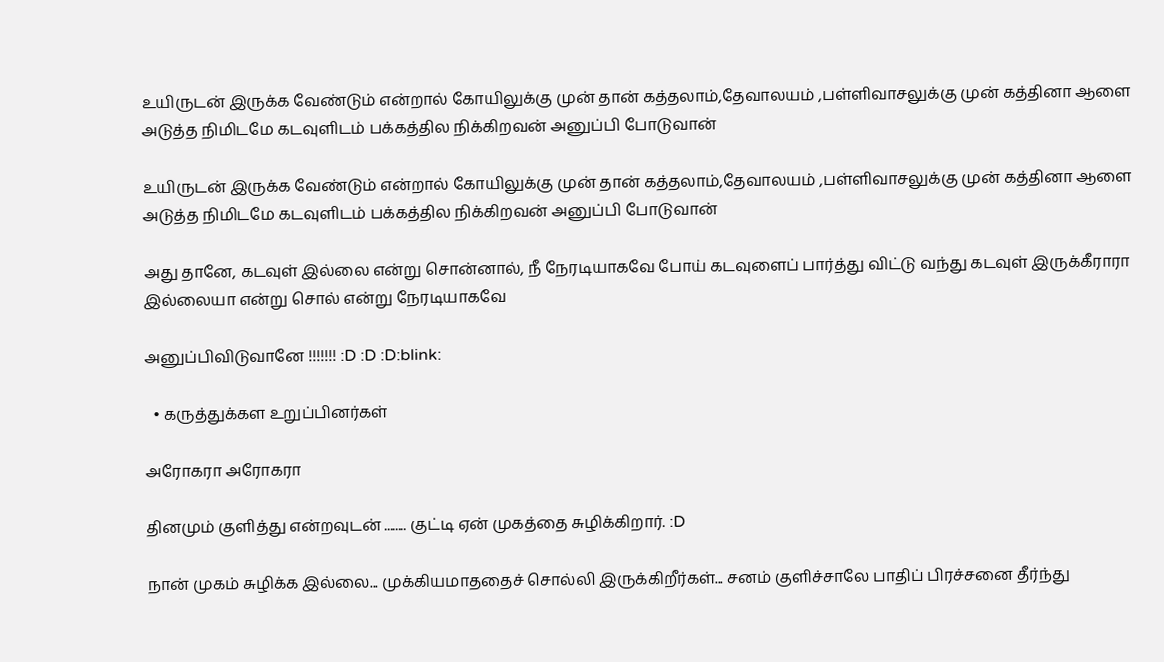உயிருடன் இருக்க வேண்டும் என்றால் கோயிலுக்கு முன் தான் கத்தலாம்,தேவாலயம் ,பள்ளிவாசலுக்கு முன் கத்தினா ஆளை அடுத்த நிமிடமே கடவுளிடம் பக்கத்தில நிக்கிறவன் அனுப்பி போடுவான்

உயிருடன் இருக்க வேண்டும் என்றால் கோயிலுக்கு முன் தான் கத்தலாம்,தேவாலயம் ,பள்ளிவாசலுக்கு முன் கத்தினா ஆளை அடுத்த நிமிடமே கடவுளிடம் பக்கத்தில நிக்கிறவன் அனுப்பி போடுவான்

அது தானே, கடவுள் இல்லை என்று சொன்னால், நீ நேரடியாகவே போய் கடவுளைப் பார்த்து விட்டு வந்து கடவுள் இருக்கீராரா இல்லையா என்று சொல் என்று நேரடியாகவே

அனுப்பிவிடுவானே !!!!!!! :D :D :D:blink:

  • கருத்துக்கள உறுப்பினர்கள்

அரோகரா அரோகரா

தினமும் குளித்து என்றவுடன் ........ குட்டி ஏன் முகத்தை சுழிக்கிறார். :D

நான் முகம் சுழிக்க இல்லை... முக்கியமாததைச் சொல்லி இருக்கிறீர்கள்... சனம் குளிச்சாலே பாதிப் பிரச்சனை தீர்ந்து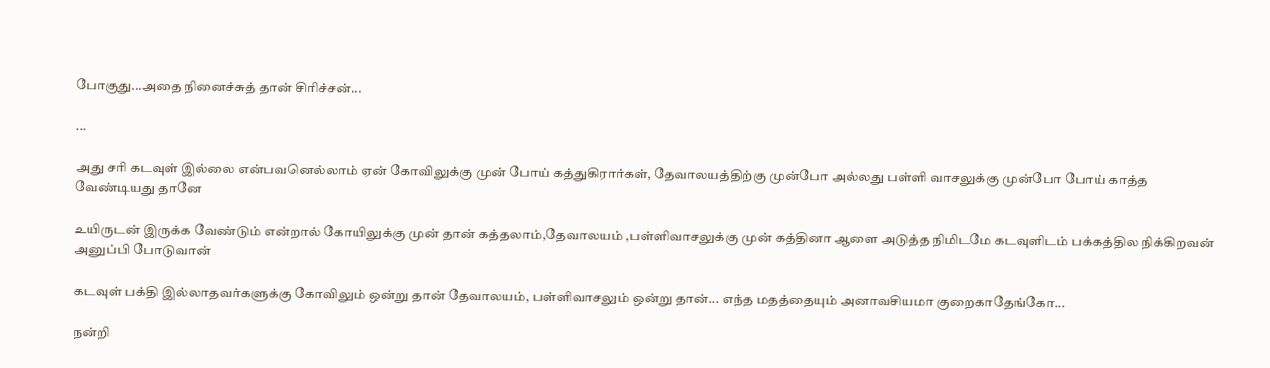போகுது...அதை நினைச்சுத் தான் சிரிச்சன்...

...

அது சரி கடவுள் இல்லை என்பவனெல்லாம் ஏன் கோவிலுக்கு முன் போய் கத்துகிரார்கள், தேவாலயத்திற்கு முன்போ அல்லது பள்ளி வாசலுக்கு முன்போ போய் காத்த வேண்டியது தானே

உயிருடன் இருக்க வேண்டும் என்றால் கோயிலுக்கு முன் தான் கத்தலாம்,தேவாலயம் ,பள்ளிவாசலுக்கு முன் கத்தினா ஆளை அடுத்த நிமிடமே கடவுளிடம் பக்கத்தில நிக்கிறவன் அனுப்பி போடுவான்

கடவுள் பக்தி இல்லாதவர்களுக்கு கோவிலும் ஒன்று தான் தேவாலயம், பள்ளிவாசலும் ஒன்று தான்... எந்த மதத்தையும் அனாவசியமா குறைகாதேங்கோ...

நன்றி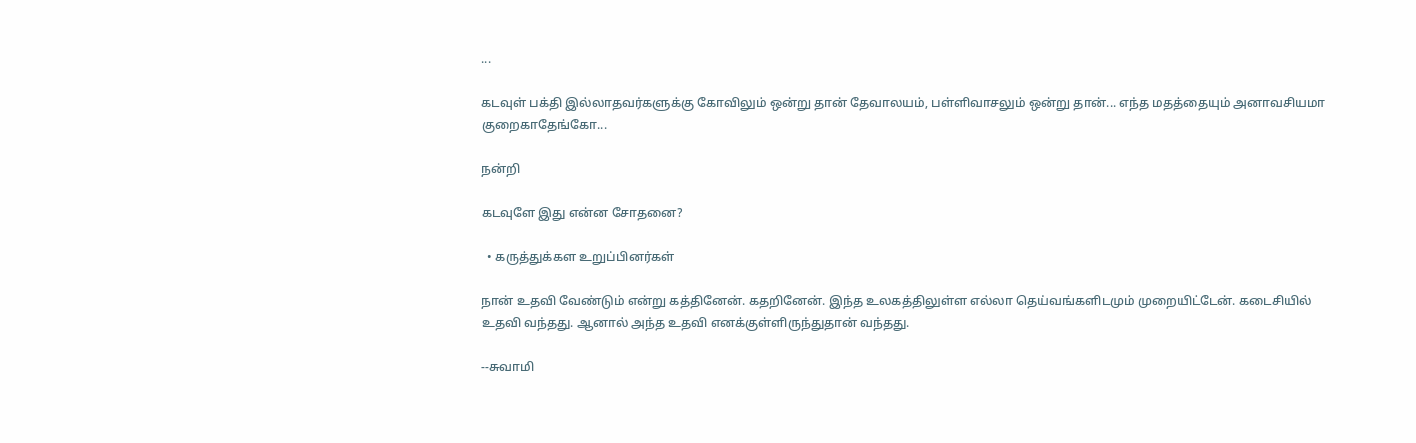...

கடவுள் பக்தி இல்லாதவர்களுக்கு கோவிலும் ஒன்று தான் தேவாலயம், பள்ளிவாசலும் ஒன்று தான்... எந்த மதத்தையும் அனாவசியமா குறைகாதேங்கோ...

நன்றி

கடவுளே இது என்ன சோதனை?

  • கருத்துக்கள உறுப்பினர்கள்

நான் உதவி வேண்டும் என்று கத்தினேன். கதறினேன். இந்த உலகத்திலுள்ள எல்லா தெய்வங்களிடமும் முறையிட்டேன். கடைசியில் உதவி வந்தது. ஆனால் அந்த உதவி எனக்குள்ளிருந்துதான் வந்தது.

--சுவாமி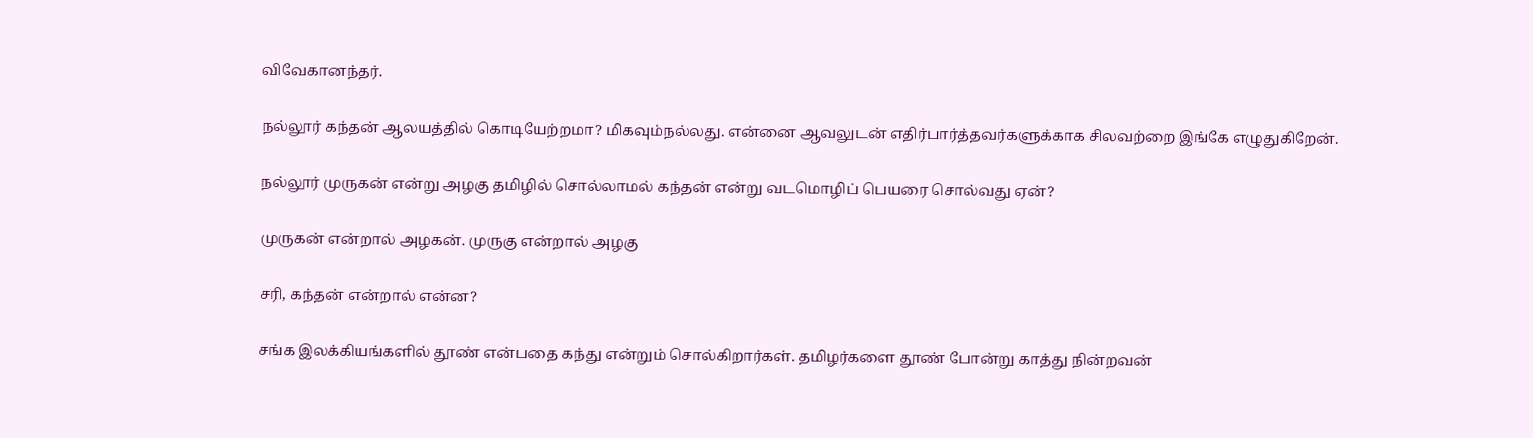விவேகானந்தர்.

நல்லூர் கந்தன் ஆலயத்தில் கொடியேற்றமா? மிகவும்நல்லது. என்னை ஆவலுடன் எதிர்பார்த்தவர்களுக்காக சிலவற்றை இங்கே எழுதுகிறேன்.

நல்லூர் முருகன் என்று அழகு தமிழில் சொல்லாமல் கந்தன் என்று வடமொழிப் பெயரை சொல்வது ஏன்?

முருகன் என்றால் அழகன். முருகு என்றால் அழகு

சரி, கந்தன் என்றால் என்ன?

சங்க இலக்கியங்களில் தூண் என்பதை கந்து என்றும் சொல்கிறார்கள். தமிழர்களை தூண் போன்று காத்து நின்றவன்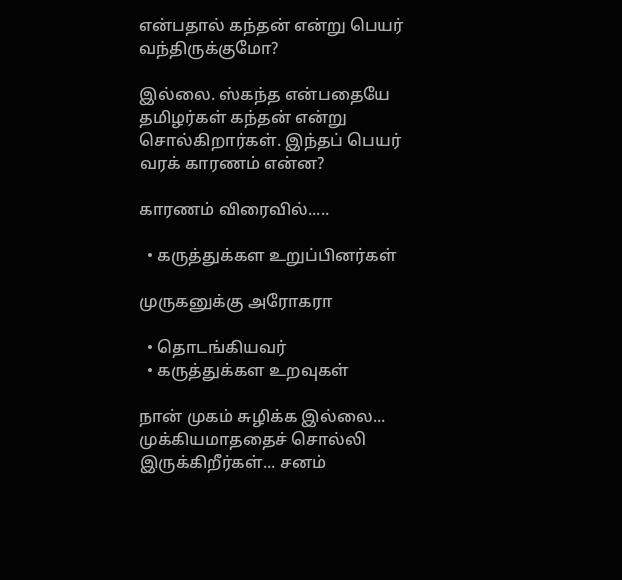என்பதால் கந்தன் என்று பெயர் வந்திருக்குமோ?

இல்லை. ஸ்கந்த என்பதையே தமிழர்கள் கந்தன் என்று சொல்கிறார்கள். இந்தப் பெயர் வரக் காரணம் என்ன?

காரணம் விரைவில்.....

  • கருத்துக்கள உறுப்பினர்கள்

முருகனுக்கு அரோகரா

  • தொடங்கியவர்
  • கருத்துக்கள உறவுகள்

நான் முகம் சுழிக்க இல்லை... முக்கியமாததைச் சொல்லி இருக்கிறீர்கள்... சனம்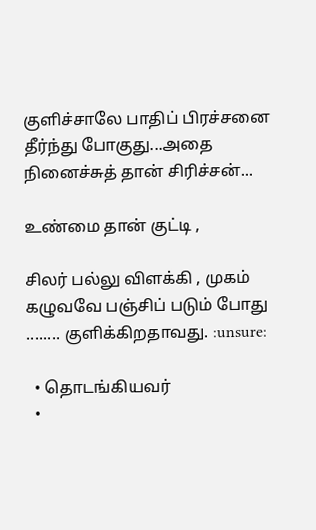குளிச்சாலே பாதிப் பிரச்சனை தீர்ந்து போகுது...அதை நினைச்சுத் தான் சிரிச்சன்...

உண்மை தான் குட்டி ,

சிலர் பல்லு விளக்கி , முகம் கழுவவே பஞ்சிப் படும் போது ........ குளிக்கிறதாவது. :unsure:

  • தொடங்கியவர்
  •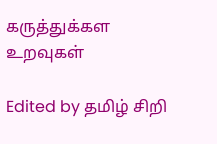கருத்துக்கள உறவுகள்

Edited by தமிழ் சிறி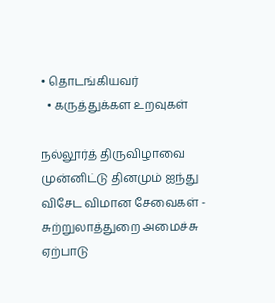• தொடங்கியவர்
  • கருத்துக்கள உறவுகள்

நல்லூர்த் திருவிழாவை முன்னிட்டு தினமும் ஐந்து விசேட விமான சேவைகள் - சுற்றுலாத்துறை அமைச்சு ஏற்பாடு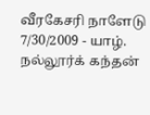வீரகேசரி நாளேடு 7/30/2009 - யாழ். நல்லூர்க் கந்தன்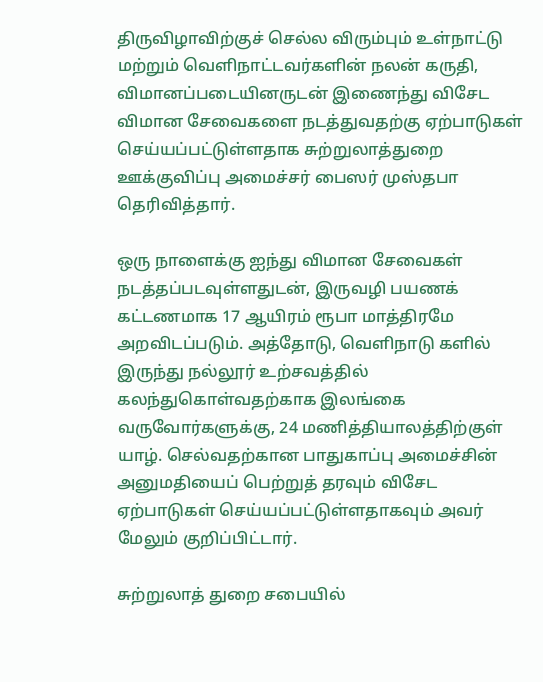திருவிழாவிற்குச் செல்ல விரும்பும் உள்நாட்டு மற்றும் வெளிநாட்டவர்களின் நலன் கருதி, விமானப்படையினருடன் இணைந்து விசேட விமான சேவைகளை நடத்துவதற்கு ஏற்பாடுகள் செய்யப்பட்டுள்ளதாக சுற்றுலாத்துறை ஊக்குவிப்பு அமைச்சர் பைஸர் முஸ்தபா தெரிவித்தார்.

ஒரு நாளைக்கு ஐந்து விமான சேவைகள் நடத்தப்படவுள்ளதுடன், இருவழி பயணக் கட்டணமாக 17 ஆயிரம் ரூபா மாத்திரமே அறவிடப்படும். அத்தோடு, வெளிநாடு களில் இருந்து நல்லூர் உற்சவத்தில் கலந்துகொள்வதற்காக இலங்கை வருவோர்களுக்கு, 24 மணித்தியாலத்திற்குள் யாழ். செல்வதற்கான பாதுகாப்பு அமைச்சின் அனுமதியைப் பெற்றுத் தரவும் விசேட ஏற்பாடுகள் செய்யப்பட்டுள்ளதாகவும் அவர் மேலும் குறிப்பிட்டார்.

சுற்றுலாத் துறை சபையில்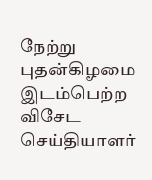நேற்று புதன்கிழமை இடம்பெற்ற விசேட செய்தியாளர்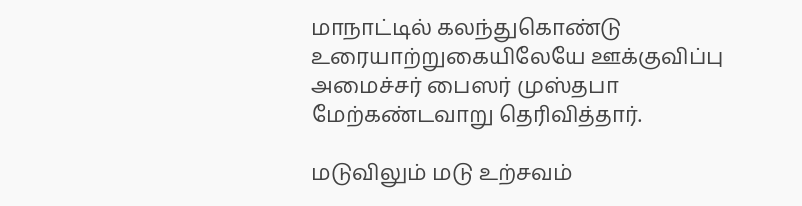மாநாட்டில் கலந்துகொண்டு உரையாற்றுகையிலேயே ஊக்குவிப்பு அமைச்சர் பைஸர் முஸ்தபா மேற்கண்டவாறு தெரிவித்தார்.

மடுவிலும் மடு உற்சவம்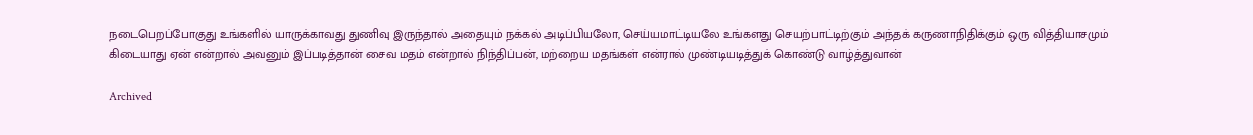நடைபெறப்போகுது உங்களில் யாருக்காவது துணிவு இருந்தால் அதையும் நக்கல் அடிப்பியலோ, செய்யமாட்டியலே உங்களது செயற்பாட்டிற்கும் அந்தக் கருணாநிதிக்கும் ஒரு வித்தியாசமும் கிடையாது ஏன் என்றால் அவனும் இப்படித்தான் சைவ மதம் என்றால் நிந்திப்பன், மற்றைய மதங்கள் என்ரால் முண்டியடித்துக் கொண்டு வாழ்த்துவான்

Archived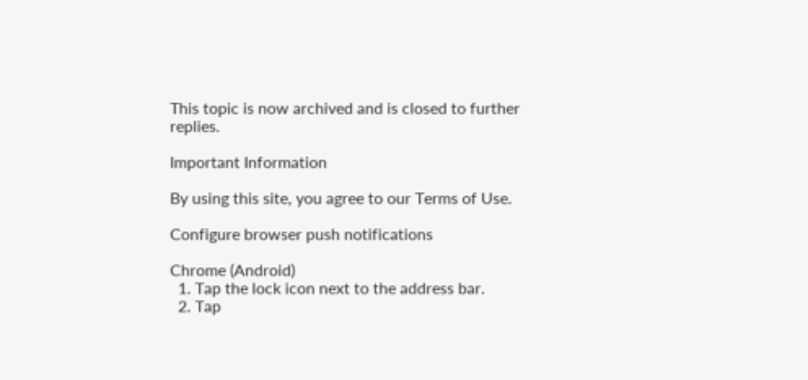This topic is now archived and is closed to further replies.

Important Information

By using this site, you agree to our Terms of Use.

Configure browser push notifications

Chrome (Android)
  1. Tap the lock icon next to the address bar.
  2. Tap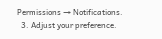Permissions → Notifications.
  3. Adjust your preference.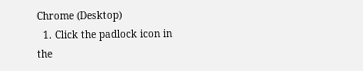Chrome (Desktop)
  1. Click the padlock icon in the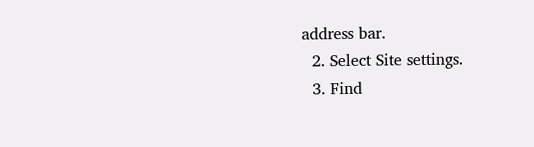address bar.
  2. Select Site settings.
  3. Find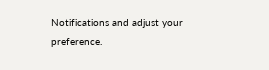Notifications and adjust your preference.